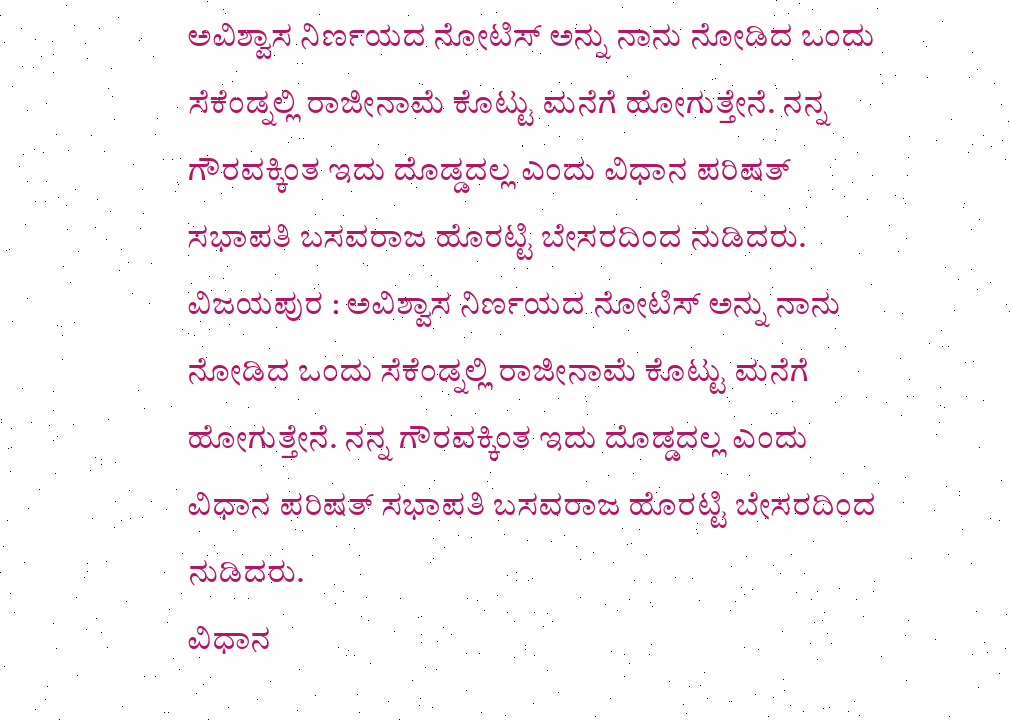ಅವಿಶ್ವಾಸ ನಿರ್ಣಯದ ನೋಟಿಸ್ ಅನ್ನು ನಾನು ನೋಡಿದ ಒಂದು ಸೆಕೆಂಡ್ನಲ್ಲಿ ರಾಜೀನಾಮೆ ಕೊಟ್ಟು ಮನೆಗೆ ಹೋಗುತ್ತೇನೆ. ನನ್ನ ಗೌರವಕ್ಕಿಂತ ಇದು ದೊಡ್ಡದಲ್ಲ ಎಂದು ವಿಧಾನ ಪರಿಷತ್ ಸಭಾಪತಿ ಬಸವರಾಜ ಹೊರಟ್ಟಿ ಬೇಸರದಿಂದ ನುಡಿದರು.
ವಿಜಯಪುರ : ಅವಿಶ್ವಾಸ ನಿರ್ಣಯದ ನೋಟಿಸ್ ಅನ್ನು ನಾನು ನೋಡಿದ ಒಂದು ಸೆಕೆಂಡ್ನಲ್ಲಿ ರಾಜೀನಾಮೆ ಕೊಟ್ಟು ಮನೆಗೆ ಹೋಗುತ್ತೇನೆ. ನನ್ನ ಗೌರವಕ್ಕಿಂತ ಇದು ದೊಡ್ಡದಲ್ಲ ಎಂದು ವಿಧಾನ ಪರಿಷತ್ ಸಭಾಪತಿ ಬಸವರಾಜ ಹೊರಟ್ಟಿ ಬೇಸರದಿಂದ ನುಡಿದರು.
ವಿಧಾನ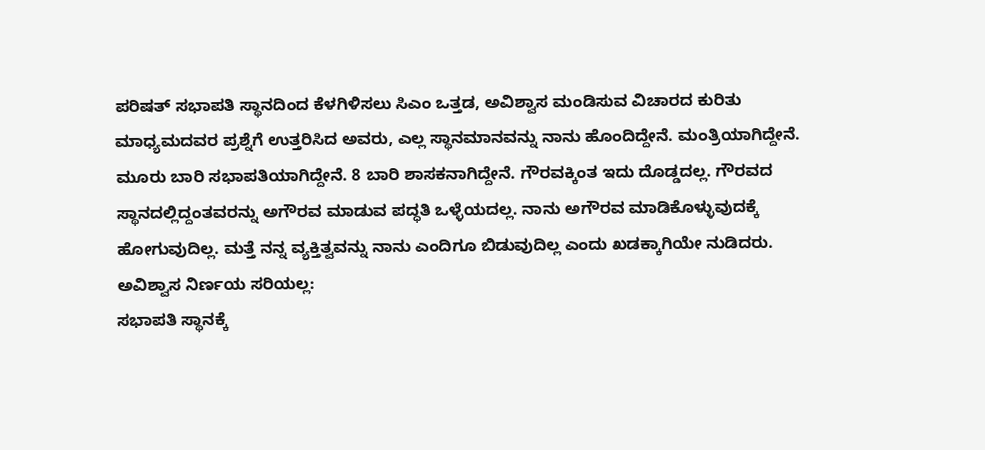ಪರಿಷತ್ ಸಭಾಪತಿ ಸ್ಥಾನದಿಂದ ಕೆಳಗಿಳಿಸಲು ಸಿಎಂ ಒತ್ತಡ, ಅವಿಶ್ವಾಸ ಮಂಡಿಸುವ ವಿಚಾರದ ಕುರಿತು ಮಾಧ್ಯಮದವರ ಪ್ರಶ್ನೆಗೆ ಉತ್ತರಿಸಿದ ಅವರು, ಎಲ್ಲ ಸ್ಥಾನಮಾನವನ್ನು ನಾನು ಹೊಂದಿದ್ದೇನೆ. ಮಂತ್ರಿಯಾಗಿದ್ದೇನೆ. ಮೂರು ಬಾರಿ ಸಭಾಪತಿಯಾಗಿದ್ದೇನೆ. 8 ಬಾರಿ ಶಾಸಕನಾಗಿದ್ದೇನೆ. ಗೌರವಕ್ಕಿಂತ ಇದು ದೊಡ್ಡದಲ್ಲ. ಗೌರವದ ಸ್ಥಾನದಲ್ಲಿದ್ದಂತವರನ್ನು ಅಗೌರವ ಮಾಡುವ ಪದ್ಧತಿ ಒಳ್ಳೆಯದಲ್ಲ. ನಾನು ಅಗೌರವ ಮಾಡಿಕೊಳ್ಳುವುದಕ್ಕೆ ಹೋಗುವುದಿಲ್ಲ. ಮತ್ತೆ ನನ್ನ ವ್ಯಕ್ತಿತ್ವವನ್ನು ನಾನು ಎಂದಿಗೂ ಬಿಡುವುದಿಲ್ಲ ಎಂದು ಖಡಕ್ಕಾಗಿಯೇ ನುಡಿದರು.
ಅವಿಶ್ವಾಸ ನಿರ್ಣಯ ಸರಿಯಲ್ಲ:
ಸಭಾಪತಿ ಸ್ಥಾನಕ್ಕೆ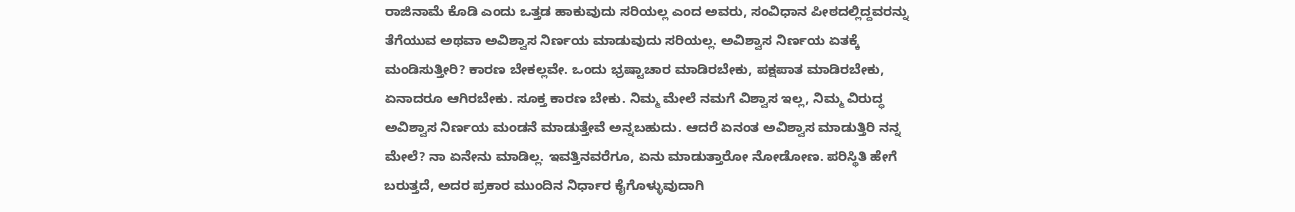ರಾಜಿನಾಮೆ ಕೊಡಿ ಎಂದು ಒತ್ತಡ ಹಾಕುವುದು ಸರಿಯಲ್ಲ ಎಂದ ಅವರು, ಸಂವಿಧಾನ ಪೀಠದಲ್ಲಿದ್ದವರನ್ನು ತೆಗೆಯುವ ಅಥವಾ ಅವಿಶ್ವಾಸ ನಿರ್ಣಯ ಮಾಡುವುದು ಸರಿಯಲ್ಲ. ಅವಿಶ್ವಾಸ ನಿರ್ಣಯ ಏತಕ್ಕೆ ಮಂಡಿಸುತ್ತೀರಿ? ಕಾರಣ ಬೇಕಲ್ಲವೇ. ಒಂದು ಭ್ರಷ್ಟಾಚಾರ ಮಾಡಿರಬೇಕು, ಪಕ್ಷಪಾತ ಮಾಡಿರಬೇಕು, ಏನಾದರೂ ಆಗಿರಬೇಕು. ಸೂಕ್ತ ಕಾರಣ ಬೇಕು. ನಿಮ್ಮ ಮೇಲೆ ನಮಗೆ ವಿಶ್ವಾಸ ಇಲ್ಲ, ನಿಮ್ಮ ವಿರುದ್ಧ ಅವಿಶ್ವಾಸ ನಿರ್ಣಯ ಮಂಡನೆ ಮಾಡುತ್ತೇವೆ ಅನ್ನಬಹುದು. ಆದರೆ ಏನಂತ ಅವಿಶ್ವಾಸ ಮಾಡುತ್ತಿರಿ ನನ್ನ ಮೇಲೆ? ನಾ ಏನೇನು ಮಾಡಿಲ್ಲ. ಇವತ್ತಿನವರೆಗೂ, ಏನು ಮಾಡುತ್ತಾರೋ ನೋಡೋಣ. ಪರಿಸ್ಥಿತಿ ಹೇಗೆ ಬರುತ್ತದೆ, ಅದರ ಪ್ರಕಾರ ಮುಂದಿನ ನಿರ್ಧಾರ ಕೈಗೊಳ್ಳುವುದಾಗಿ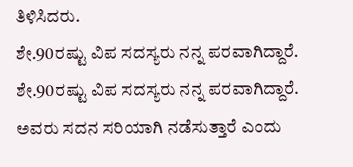ತಿಳಿಸಿದರು.
ಶೇ.90ರಷ್ಟು ವಿಪ ಸದಸ್ಯರು ನನ್ನ ಪರವಾಗಿದ್ದಾರೆ.
ಶೇ.90ರಷ್ಟು ವಿಪ ಸದಸ್ಯರು ನನ್ನ ಪರವಾಗಿದ್ದಾರೆ. ಅವರು ಸದನ ಸರಿಯಾಗಿ ನಡೆಸುತ್ತಾರೆ ಎಂದು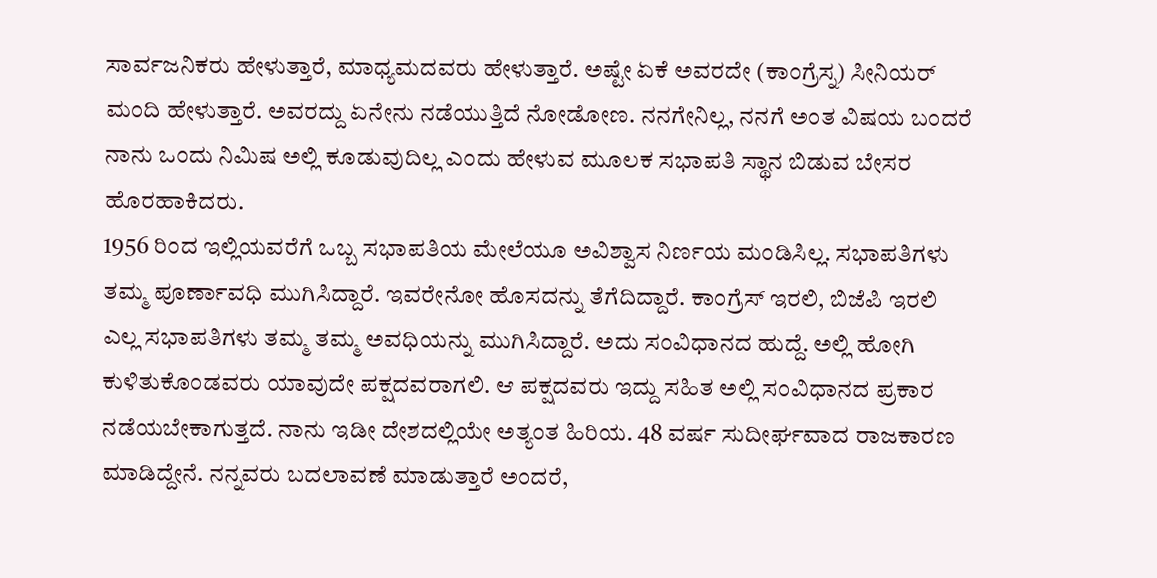ಸಾರ್ವಜನಿಕರು ಹೇಳುತ್ತಾರೆ, ಮಾಧ್ಯಮದವರು ಹೇಳುತ್ತಾರೆ. ಅಷ್ಟೇ ಏಕೆ ಅವರದೇ (ಕಾಂಗ್ರೆಸ್ನ) ಸೀನಿಯರ್ ಮಂದಿ ಹೇಳುತ್ತಾರೆ. ಅವರದ್ದು ಏನೇನು ನಡೆಯುತ್ತಿದೆ ನೋಡೋಣ. ನನಗೇನಿಲ್ಲ, ನನಗೆ ಅಂತ ವಿಷಯ ಬಂದರೆ ನಾನು ಒಂದು ನಿಮಿಷ ಅಲ್ಲಿ ಕೂಡುವುದಿಲ್ಲ ಎಂದು ಹೇಳುವ ಮೂಲಕ ಸಭಾಪತಿ ಸ್ಥಾನ ಬಿಡುವ ಬೇಸರ ಹೊರಹಾಕಿದರು.
1956 ರಿಂದ ಇಲ್ಲಿಯವರೆಗೆ ಒಬ್ಬ ಸಭಾಪತಿಯ ಮೇಲೆಯೂ ಅವಿಶ್ವಾಸ ನಿರ್ಣಯ ಮಂಡಿಸಿಲ್ಲ. ಸಭಾಪತಿಗಳು ತಮ್ಮ ಪೂರ್ಣಾವಧಿ ಮುಗಿಸಿದ್ದಾರೆ. ಇವರೇನೋ ಹೊಸದನ್ನು ತೆಗೆದಿದ್ದಾರೆ. ಕಾಂಗ್ರೆಸ್ ಇರಲಿ, ಬಿಜೆಪಿ ಇರಲಿ ಎಲ್ಲ ಸಭಾಪತಿಗಳು ತಮ್ಮ ತಮ್ಮ ಅವಧಿಯನ್ನು ಮುಗಿಸಿದ್ದಾರೆ. ಅದು ಸಂವಿಧಾನದ ಹುದ್ದೆ. ಅಲ್ಲಿ ಹೋಗಿ ಕುಳಿತುಕೊಂಡವರು ಯಾವುದೇ ಪಕ್ಷದವರಾಗಲಿ. ಆ ಪಕ್ಷದವರು ಇದ್ದು ಸಹಿತ ಅಲ್ಲಿ ಸಂವಿಧಾನದ ಪ್ರಕಾರ ನಡೆಯಬೇಕಾಗುತ್ತದೆ. ನಾನು ಇಡೀ ದೇಶದಲ್ಲಿಯೇ ಅತ್ಯಂತ ಹಿರಿಯ. 48 ವರ್ಷ ಸುದೀರ್ಘವಾದ ರಾಜಕಾರಣ ಮಾಡಿದ್ದೇನೆ. ನನ್ನವರು ಬದಲಾವಣೆ ಮಾಡುತ್ತಾರೆ ಅಂದರೆ,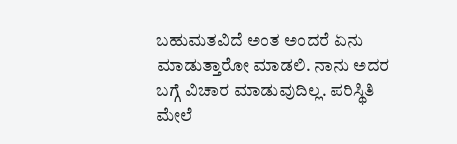ಬಹುಮತವಿದೆ ಅಂತ ಅಂದರೆ ಏನು ಮಾಡುತ್ತಾರೋ ಮಾಡಲಿ. ನಾನು ಅದರ ಬಗ್ಗೆ ವಿಚಾರ ಮಾಡುವುದಿಲ್ಲ. ಪರಿಸ್ಥಿತಿ ಮೇಲೆ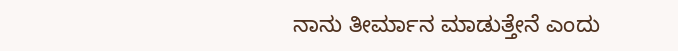ನಾನು ತೀರ್ಮಾನ ಮಾಡುತ್ತೇನೆ ಎಂದು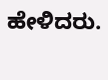ಹೇಳಿದರು.